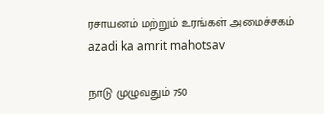ரசாயனம் மற்றும் உரங்கள் அமைச்சகம்
azadi ka amrit mahotsav

நாடு முழுவதும் 750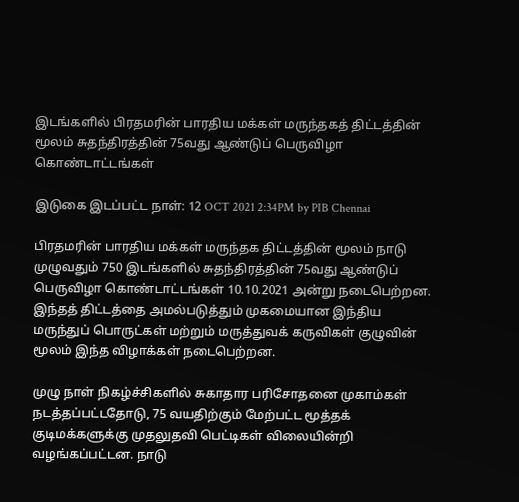இடங்களில் பிரதமரின் பாரதிய மக்கள் மருந்தகத் திட்டத்தின் மூலம் சுதந்திரத்தின் 75வது ஆண்டுப் பெருவிழா கொண்டாட்டங்கள்

இடுகை இடப்பட்ட நாள்: 12 OCT 2021 2:34PM by PIB Chennai

பிரதமரின் பாரதிய மக்கள் மருந்தக திட்டத்தின் மூலம் நாடு முழுவதும் 750 இடங்களில் சுதந்திரத்தின் 75வது ஆண்டுப் பெருவிழா கொண்டாட்டங்கள் 10.10.2021 அன்று நடைபெற்றன. இந்தத் திட்டத்தை அமல்படுத்தும் முகமையான இந்திய மருந்துப் பொருட்கள் மற்றும் மருத்துவக் கருவிகள் குழுவின் மூலம் இந்த விழாக்கள் நடைபெற்றன.

முழு நாள் நிகழ்ச்சிகளில் சுகாதார பரிசோதனை முகாம்கள் நடத்தப்பட்டதோடு, 75 வயதிற்கும் மேற்பட்ட மூத்தக் குடிமக்களுக்கு முதலுதவி பெட்டிகள் விலையின்றி வழங்கப்பட்டன. நாடு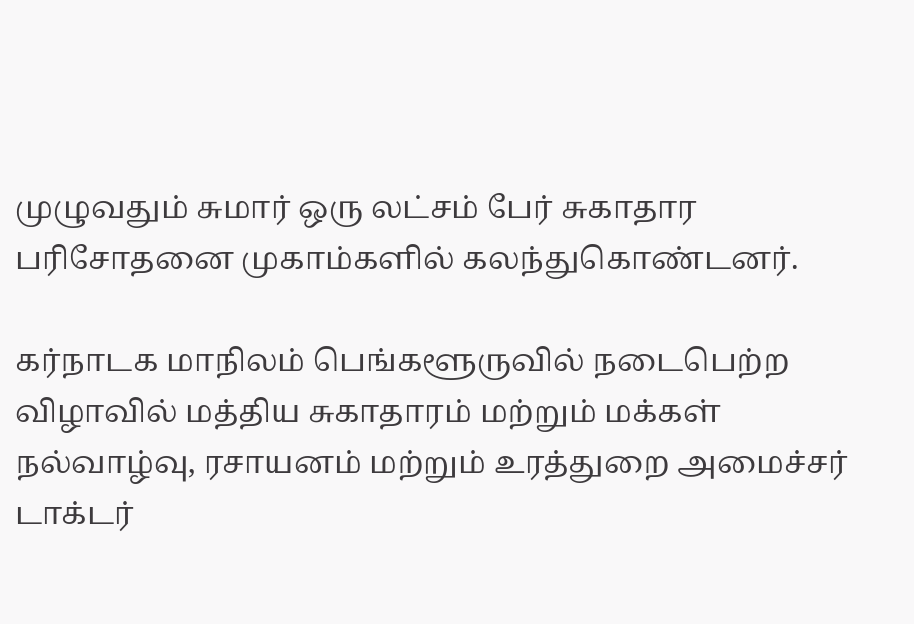முழுவதும் சுமார் ஒரு லட்சம் பேர் சுகாதார பரிசோதனை முகாம்களில் கலந்துகொண்டனர்.

கர்நாடக மாநிலம் பெங்களூருவில் நடைபெற்ற விழாவில் மத்திய சுகாதாரம் மற்றும் மக்கள் நல்வாழ்வு, ரசாயனம் மற்றும் உரத்துறை அமைச்சர் டாக்டர்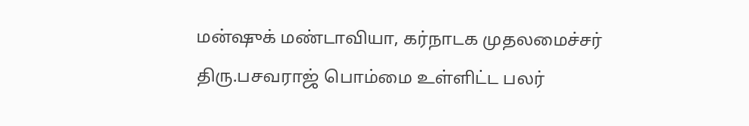மன்ஷுக் மண்டாவியா, கர்நாடக முதலமைச்சர் திரு.பசவராஜ் பொம்மை உள்ளிட்ட பலர்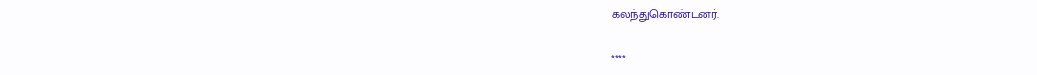கலந்துகொண்டனர்.

****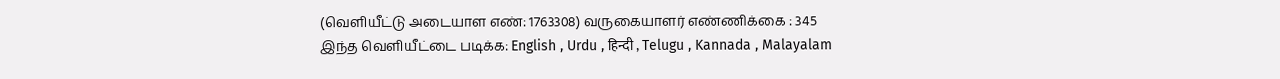(வெளியீட்டு அடையாள எண்: 1763308) வருகையாளர் எண்ணிக்கை : 345
இந்த வெளியீட்டை படிக்க: English , Urdu , हिन्दी , Telugu , Kannada , Malayalam